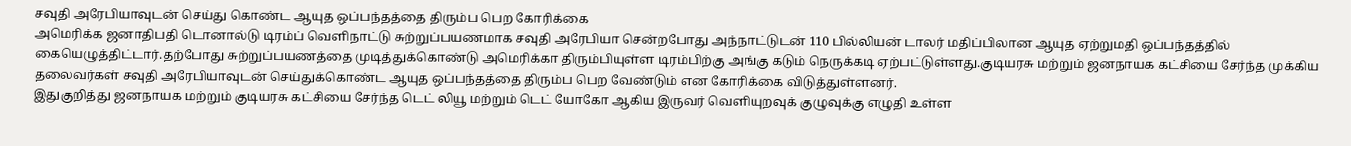சவுதி அரேபியாவுடன் செய்து கொண்ட ஆயுத ஒப்பந்தத்தை திரும்ப பெற கோரிக்கை
அமெரிக்க ஜனாதிபதி டொனால்டு டிரம்ப் வெளிநாட்டு சுற்றுப்பயணமாக சவுதி அரேபியா சென்றபோது அந்நாட்டுடன் 110 பில்லியன் டாலர் மதிப்பிலான ஆயுத ஏற்றுமதி ஒப்பந்தத்தில் கையெழுத்திட்டார்.தற்போது சுற்றுப்பயணத்தை முடித்துக்கொண்டு அமெரிக்கா திரும்பியுள்ள டிரம்பிற்கு அங்கு கடும் நெருக்கடி ஏற்பட்டுள்ளது.குடியரசு மற்றும் ஜனநாயக கட்சியை சேர்ந்த முக்கிய தலைவர்கள் சவுதி அரேபியாவுடன் செய்துக்கொண்ட ஆயுத ஒப்பந்தத்தை திரும்ப பெற வேண்டும் என கோரிக்கை விடுத்துள்ளனர்.
இதுகுறித்து ஜனநாயக மற்றும் குடியரசு கட்சியை சேர்ந்த டெட் லியூ மற்றும் டெட் யோகோ ஆகிய இருவர் வெளியுறவுக் குழுவுக்கு எழுதி உள்ள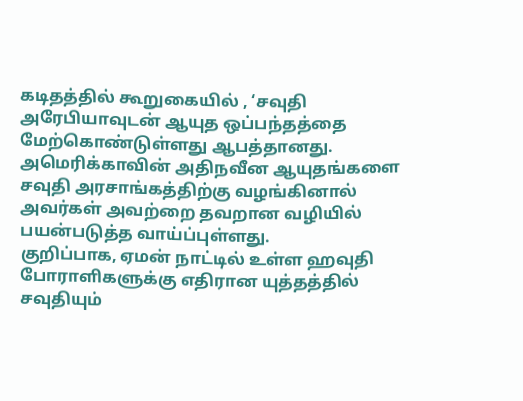கடிதத்தில் கூறுகையில் , ‘சவுதி அரேபியாவுடன் ஆயுத ஒப்பந்தத்தை மேற்கொண்டுள்ளது ஆபத்தானது.
அமெரிக்காவின் அதிநவீன ஆயுதங்களை சவுதி அரசாங்கத்திற்கு வழங்கினால் அவர்கள் அவற்றை தவறான வழியில் பயன்படுத்த வாய்ப்புள்ளது.
குறிப்பாக, ஏமன் நாட்டில் உள்ள ஹவுதி போராளிகளுக்கு எதிரான யுத்தத்தில் சவுதியும்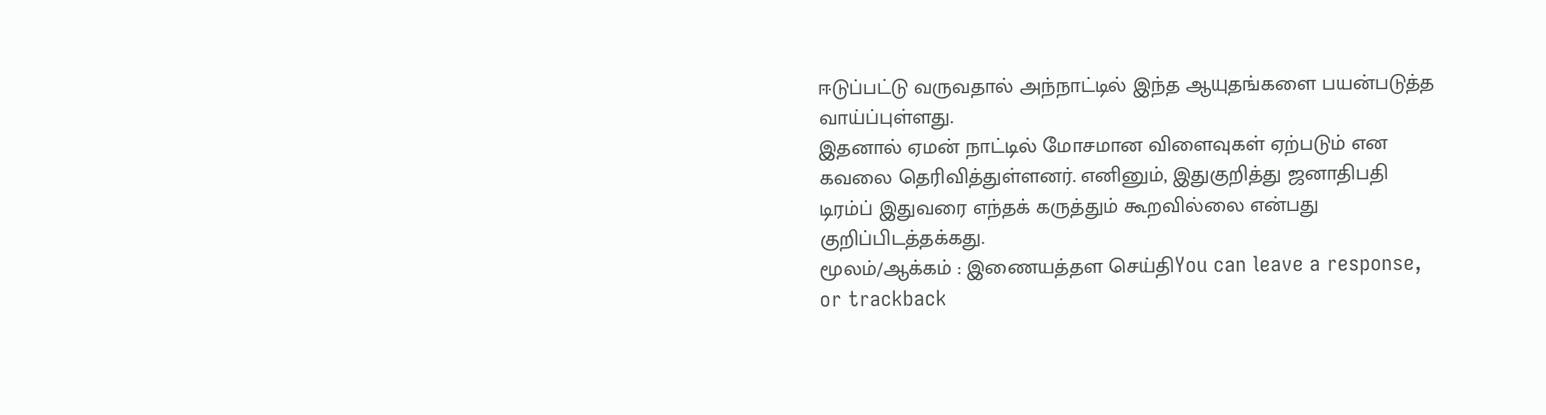ஈடுப்பட்டு வருவதால் அந்நாட்டில் இந்த ஆயுதங்களை பயன்படுத்த வாய்ப்புள்ளது.
இதனால் ஏமன் நாட்டில் மோசமான விளைவுகள் ஏற்படும் என கவலை தெரிவித்துள்ளனர். எனினும், இதுகுறித்து ஜனாதிபதி டிரம்ப் இதுவரை எந்தக் கருத்தும் கூறவில்லை என்பது குறிப்பிடத்தக்கது.
மூலம்/ஆக்கம் : இணையத்தள செய்திYou can leave a response, or trackback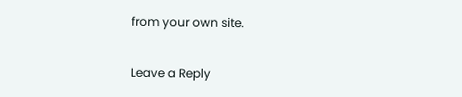from your own site.

Leave a Reply